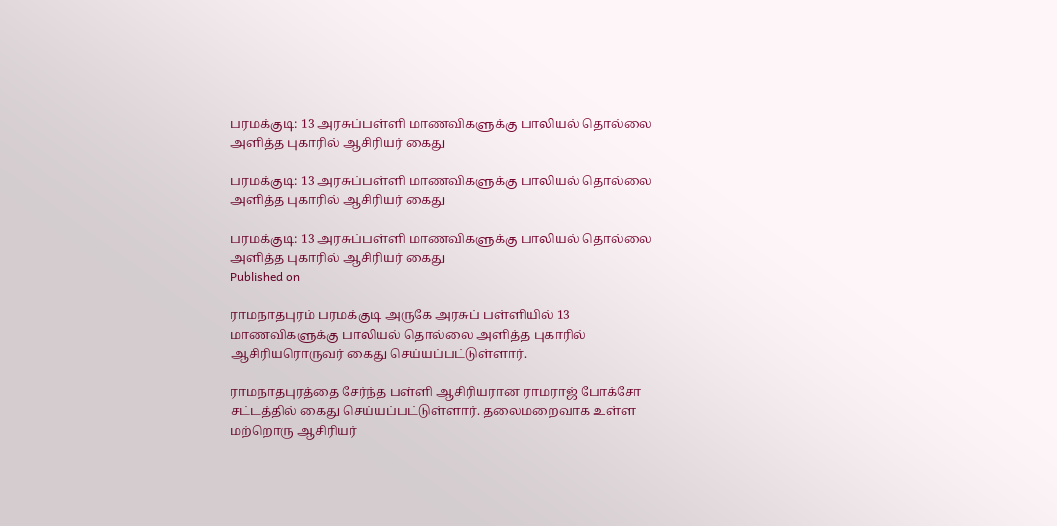பரமக்குடி: 13 அரசுப்பள்ளி மாணவிகளுக்கு பாலியல் தொல்லை அளித்த புகாரில் ஆசிரியர் கைது

பரமக்குடி: 13 அரசுப்பள்ளி மாணவிகளுக்கு பாலியல் தொல்லை அளித்த புகாரில் ஆசிரியர் கைது

பரமக்குடி: 13 அரசுப்பள்ளி மாணவிகளுக்கு பாலியல் தொல்லை அளித்த புகாரில் ஆசிரியர் கைது
Published on

ராமநாதபுரம் பரமக்குடி அருகே அரசுப் பள்ளியில் 13 மாணவிகளுக்கு பாலியல் தொல்லை அளித்த புகாரில் ஆசிரியரொருவர் கைது செய்யப்பட்டுள்ளார்.

ராமநாதபுரத்தை சேர்ந்த பள்ளி ஆசிரியரான ராமராஜ் போக்சோ சட்டத்தில் கைது செய்யப்பட்டுள்ளார். தலைமறைவாக உள்ள மற்றொரு ஆசிரியர்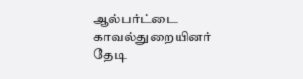ஆல்பர்ட்டை காவல்துறையினர் தேடி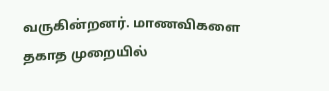வருகின்றனர். மாணவிகளை தகாத முறையில்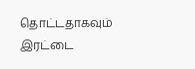தொட்டதாகவும் இரட்டை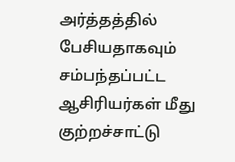அர்த்தத்தில் பேசியதாகவும் சம்பந்தப்பட்ட ஆசிரியர்கள் மீது குற்றச்சாட்டு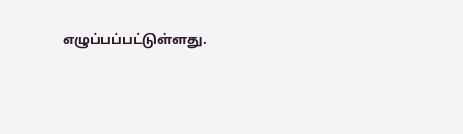எழுப்பப்பட்டுள்ளது.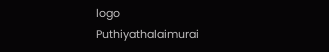logo
Puthiyathalaimurai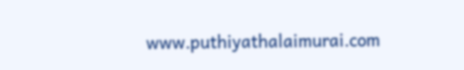www.puthiyathalaimurai.com